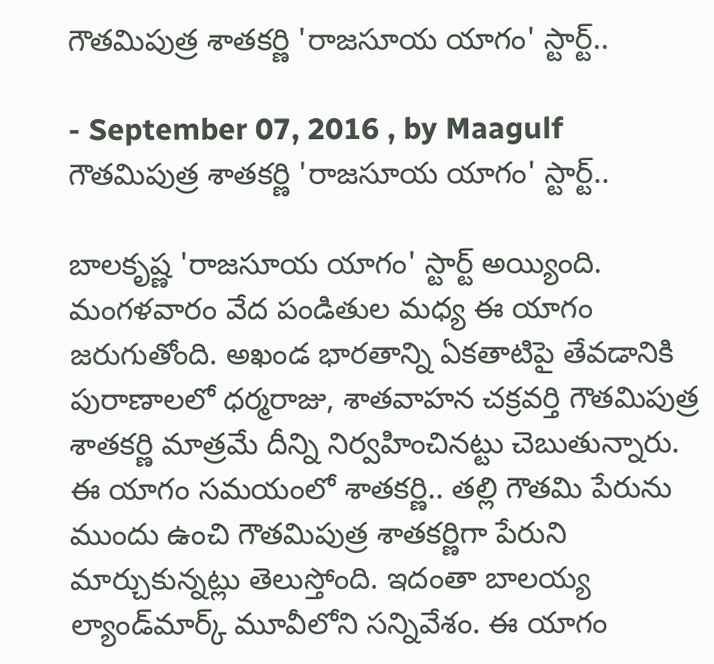గౌతమిపుత్ర శాతకర్ణి 'రాజసూయ యాగం' స్టార్ట్..

- September 07, 2016 , by Maagulf
గౌతమిపుత్ర శాతకర్ణి 'రాజసూయ యాగం' స్టార్ట్..

బాలకృష్ణ 'రాజసూయ యాగం' స్టార్ట్ అయ్యింది. మంగళవారం వేద పండితుల మధ్య ఈ యాగం జరుగుతోంది. అఖండ భారతాన్ని ఏకతాటిపై తేవడానికి పురాణాలలో ధర్మరాజు, శాతవాహన చక్రవర్తి గౌతమిపుత్ర శాతకర్ణి మాత్రమే దీన్ని నిర్వహించినట్టు చెబుతున్నారు.
ఈ యాగం సమయంలో శాతకర్ణి.. తల్లి గౌతమి పేరును ముందు ఉంచి గౌతమిపుత్ర శాతకర్ణిగా పేరుని మార్చుకున్నట్లు తెలుస్తోంది. ఇదంతా బాలయ్య ల్యాండ్‌మార్క్ మూవీలోని సన్నివేశం. ఈ యాగం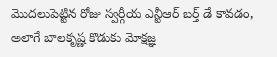మొదలుపెట్టిన రోజు స్వర్గీయ ఎన్టీఆర్ బర్త్ డే కావడం, అలాగే బాలకృష్ణ కొడుకు మోక్షజ్ఞ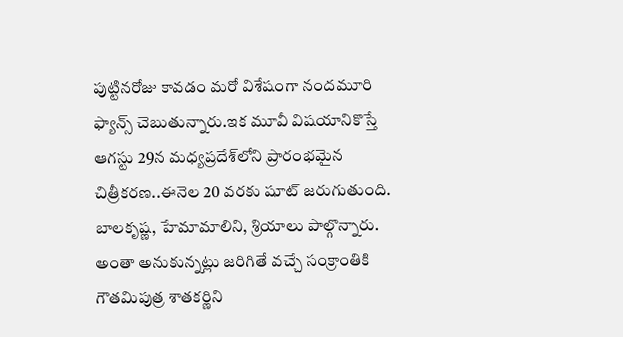పుట్టినరోజు కావడం మరో విశేషంగా నందమూరి ఫ్యాన్స్ చెబుతున్నారు.ఇక మూవీ విషయానికొస్తే ఆగస్టు 29న మధ్యప్రదేశ్‌లోని ప్రారంభమైన చిత్రీకరణ..ఈనెల 20 వరకు షూట్ జరుగుతుంది. బాలకృష్ణ, హేమామాలిని, శ్రియాలు పాల్గొన్నారు. అంతా అనుకున్నట్లు జరిగితే వచ్చే సంక్రాంతికి గౌతమిపుత్ర శాతకర్ణిని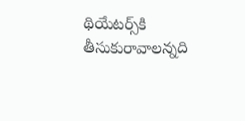థియేటర్స్‌కి తీసుకురావాలన్నది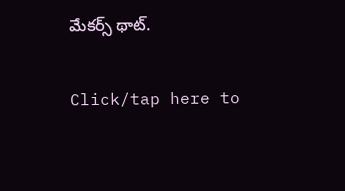మేకర్స్ థాట్.

Click/tap here to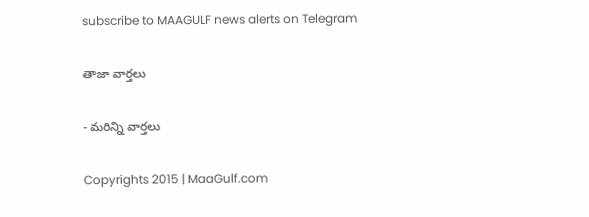subscribe to MAAGULF news alerts on Telegram

తాజా వార్తలు

- మరిన్ని వార్తలు

Copyrights 2015 | MaaGulf.com